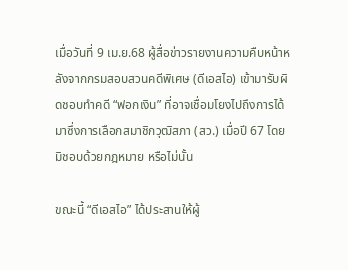เมื่อวันที่ 9 เม.ย.68 ผู้สื่อข่าวรายงานความคืบหน้าหลังจากกรมสอบสวนคดีพิเศษ (ดีเอสไอ) เข้ามารับผิดชอบทำคดี “ฟอกเงิน” ที่อาจเชื่อมโยงไปถึงการได้มาซึ่งการเลือกสมาชิกวุฒิสภา (สว.) เมื่อปี 67 โดยมิชอบด้วยกฎหมาย หรือไม่นั้น

ขณะนี้ “ดีเอสไอ” ได้ประสานให้ผู้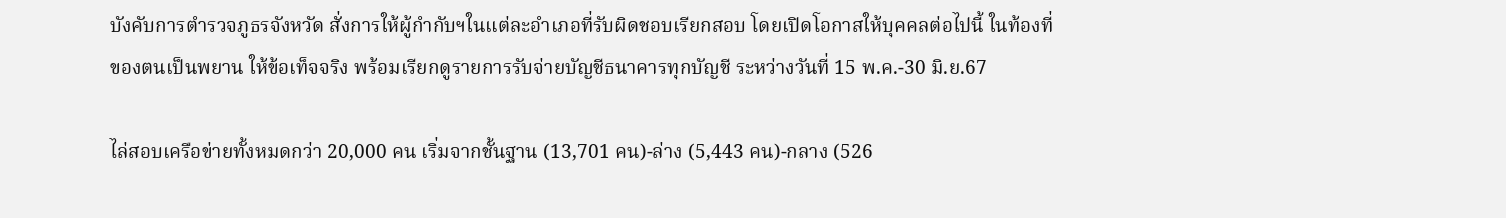บังคับการตำรวจภูธรจังหวัด สั่งการให้ผู้กํากับฯในแต่ละอําเภอที่รับผิดชอบเรียกสอบ โดยเปิดโอกาสให้บุคคลต่อไปนี้ ในท้องที่ของตนเป็นพยาน ให้ข้อเท็จจริง พร้อมเรียกดูรายการรับจ่ายบัญชีธนาคารทุกบัญชี ระหว่างวันที่ 15 พ.ค.-30 มิ.ย.67

ไล่สอบเครือข่ายทั้งหมดกว่า 20,000 คน เริ่มจากชั้นฐาน (13,701 คน)-ล่าง (5,443 คน)-กลาง (526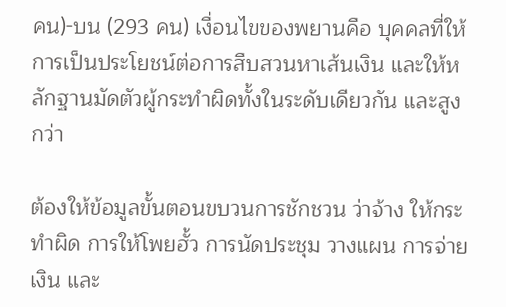คน)-บน (293 คน) เงื่อนไขของพยานคือ บุคคลที่ให้การเป็นประโยชน์ต่อการสืบสวนหาเส้นเงิน และให้หลักฐานมัดตัวผู้กระทําผิดทั้งในระดับเดียวกัน และสูงกว่า

ต้องให้ข้อมูลขั้นตอนขบวนการชักชวน ว่าจ้าง ให้กระทําผิด การให้โพยฮั้ว การนัดประชุม วางแผน การจ่ายเงิน และ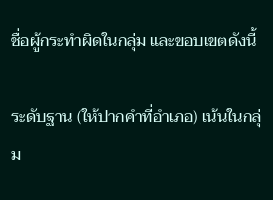ชื่อผู้กระทําผิดในกลุ่ม และขอบเขตดังนี้

ระดับฐาน (ให้ปากคําที่อําเภอ) เน้นในกลุ่ม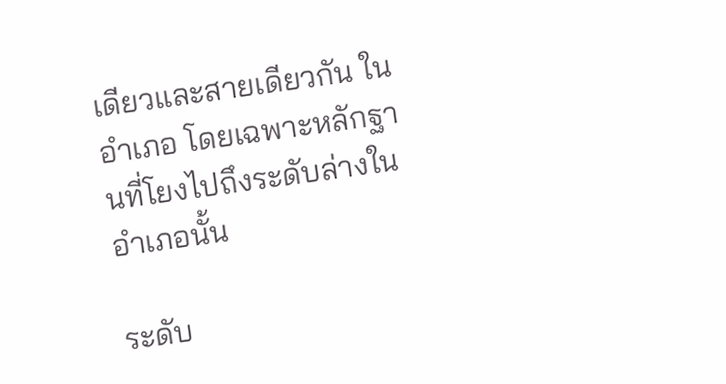เดียวและสายเดียวกัน ในอําเภอ โดยเฉพาะหลักฐานที่โยงไปถึงระดับล่างในอําเภอนั้น

ระดับ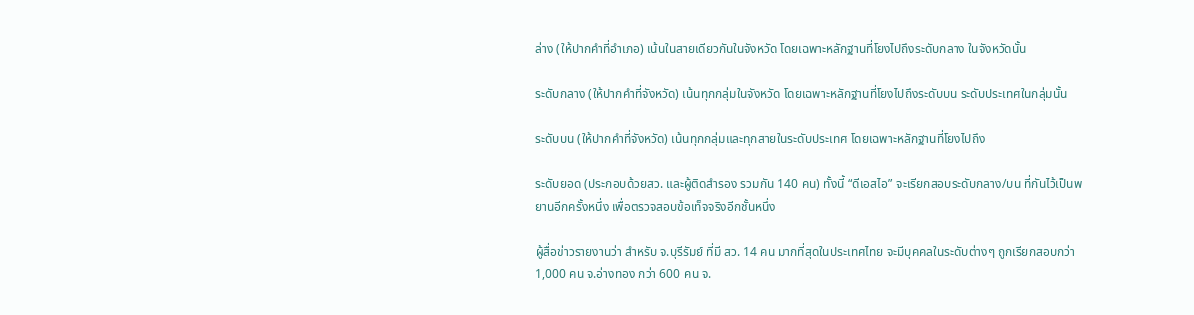ล่าง (ให้ปากคําที่อําเภอ) เน้นในสายเดียวกันในจังหวัด โดยเฉพาะหลักฐานที่โยงไปถึงระดับกลาง ในจังหวัดนั้น

ระดับกลาง (ให้ปากคําที่จังหวัด) เน้นทุกกลุ่มในจังหวัด โดยเฉพาะหลักฐานที่โยงไปถึงระดับบน ระดับประเทศในกลุ่มนั้น

ระดับบน (ให้ปากคําที่จังหวัด) เน้นทุกกลุ่มและทุกสายในระดับประเทศ โดยเฉพาะหลักฐานที่โยงไปถึง

ระดับยอด (ประกอบด้วยสว. และผู้ติดสำรอง รวมกัน 140 คน) ทั้งนี้ “ดีเอสไอ” จะเรียกสอบระดับกลาง/บน ที่กันไว้เป็นพยานอีกครั้งหนึ่ง เพื่อตรวจสอบข้อเท็จจริงอีกชั้นหนึ่ง

ผู้สื่อข่าวรายงานว่า สำหรับ จ.บุรีรัมย์ ที่มี สว. 14 คน มากที่สุดในประเทศไทย จะมีบุคคลในระดับต่างๆ ถูกเรียกสอบกว่า 1,000 คน จ.อ่างทอง กว่า 600 คน จ.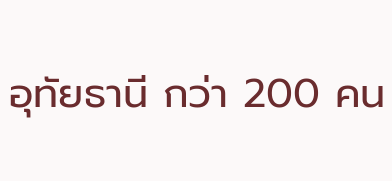อุทัยธานี กว่า 200 คน